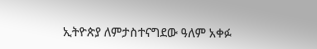ኢትዮጵያ ለምታስተናግደው ዓለም አቀፉ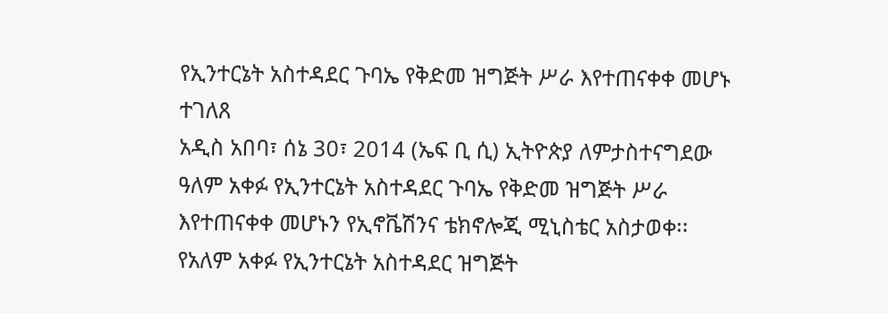የኢንተርኔት አስተዳደር ጉባኤ የቅድመ ዝግጅት ሥራ እየተጠናቀቀ መሆኑ ተገለጸ
አዲስ አበባ፣ ሰኔ 30፣ 2014 (ኤፍ ቢ ሲ) ኢትዮጵያ ለምታስተናግደው ዓለም አቀፉ የኢንተርኔት አስተዳደር ጉባኤ የቅድመ ዝግጅት ሥራ እየተጠናቀቀ መሆኑን የኢኖቬሽንና ቴክኖሎጂ ሚኒስቴር አስታወቀ፡፡
የአለም አቀፉ የኢንተርኔት አስተዳደር ዝግጅት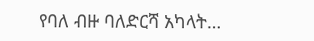የባለ ብዙ ባለድርሻ አካላት…